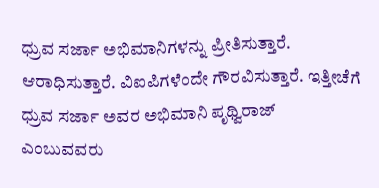ಧ್ರುವ ಸರ್ಜಾ ಅಭಿಮಾನಿಗಳನ್ನು ಪ್ರೀತಿಸುತ್ತಾರೆ. ಆರಾಧಿಸುತ್ತಾರೆ. ವಿಐಪಿಗಳೆಂದೇ ಗೌರವಿಸುತ್ತಾರೆ. ಇತ್ತೀಚೆಗೆ ಧ್ರುವ ಸರ್ಜಾ ಅವರ ಅಭಿಮಾನಿ ಪೃಥ್ವಿರಾಜ್ ಎಂಬುವವರು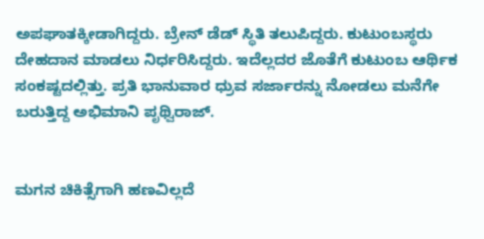ಅಪಘಾತಕ್ಕೀಡಾಗಿದ್ದರು. ಬ್ರೇನ್ ಡೆಡ್ ಸ್ಥಿತಿ ತಲುಪಿದ್ದರು. ಕುಟುಂಬಸ್ಥರು ದೇಹದಾನ ಮಾಡಲು ನಿರ್ಧರಿಸಿದ್ದರು. ಇದೆಲ್ಲದರ ಜೊತೆಗೆ ಕುಟುಂಬ ಆರ್ಥಿಕ ಸಂಕಷ್ಟದಲ್ಲಿತ್ತು. ಪ್ರತಿ ಭಾನುವಾರ ಧ್ರುವ ಸರ್ಜಾರನ್ನು ನೋಡಲು ಮನೆಗೇ ಬರುತ್ತಿದ್ದ ಅಭಿಮಾನಿ ಪೃಥ್ವಿರಾಜ್.


ಮಗನ ಚಿಕಿತ್ಸೆಗಾಗಿ ಹಣವಿಲ್ಲದೆ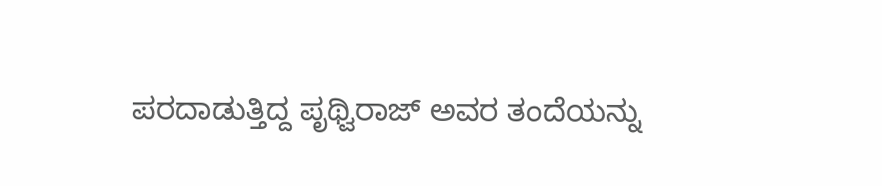ಪರದಾಡುತ್ತಿದ್ದ ಪೃಥ್ವಿರಾಜ್ ಅವರ ತಂದೆಯನ್ನು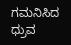ಗಮನಿಸಿದ ಧ್ರುವ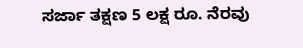ಸರ್ಜಾ ತಕ್ಷಣ 5 ಲಕ್ಷ ರೂ. ನೆರವು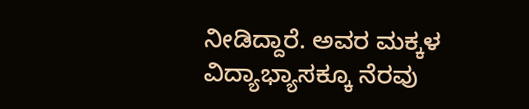ನೀಡಿದ್ದಾರೆ. ಅವರ ಮಕ್ಕಳ ವಿದ್ಯಾಭ್ಯಾಸಕ್ಕೂ ನೆರವು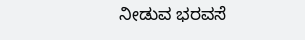ನೀಡುವ ಭರವಸೆ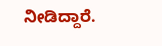ನೀಡಿದ್ದಾರೆ.